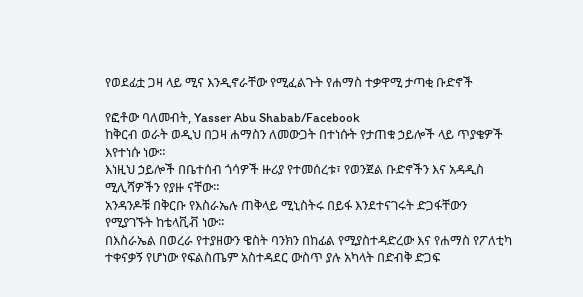የወደፊቷ ጋዛ ላይ ሚና እንዲኖራቸው የሚፈልጉት የሐማስ ተቃዋሚ ታጣቂ ቡድኖች

የፎቶው ባለመብት, Yasser Abu Shabab/Facebook
ከቅርብ ወራት ወዲህ በጋዛ ሐማስን ለመውጋት በተነሱት የታጠቁ ኃይሎች ላይ ጥያቄዎች እየተነሱ ነው።
እነዚህ ኃይሎች በቤተሰብ ጎሳዎች ዙሪያ የተመሰረቱ፣ የወንጀል ቡድኖችን እና አዳዲስ ሚሊሻዎችን የያዙ ናቸው።
አንዳንዶቹ በቅርቡ የእስራኤሉ ጠቅላይ ሚኒስትሩ በይፋ እንደተናገሩት ድጋፋቸውን የሚያገኙት ከቴላቪቭ ነው።
በእስራኤል በወረራ የተያዘውን ዌስት ባንክን በከፊል የሚያስተዳድረው እና የሐማስ የፖለቲካ ተቀናቃኝ የሆነው የፍልስጤም አስተዳደር ውስጥ ያሉ አካላት በድብቅ ድጋፍ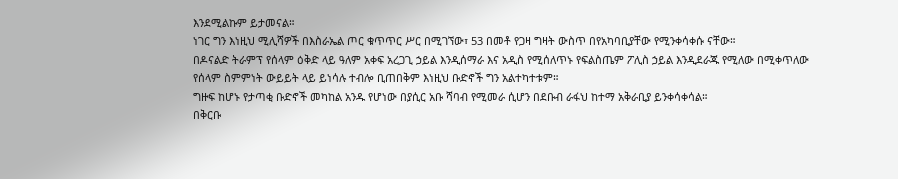እንደሚልኩም ይታመናል።
ነገር ግን እነዚህ ሚሊሻዎች በእስራኤል ጦር ቁጥጥር ሥር በሚገኘው፣ 53 በመቶ የጋዛ ግዛት ውስጥ በየአካባቢያቸው የሚንቀሳቀሱ ናቸው።
በዶናልድ ትራምፕ የሰላም ዕቅድ ላይ ዓለም አቀፍ አረጋጊ ኃይል እንዲሰማራ እና አዲስ የሚሰለጥኑ የፍልስጤም ፖሊስ ኃይል እንዲደራጁ የሚለው በሚቀጥለው የሰላም ስምምነት ውይይት ላይ ይነሳሉ ተብሎ ቢጠበቅም እነዚህ ቡድኖች ግን አልተካተቱም።
ግዙፍ ከሆኑ የታጣቂ ቡድኖች መካከል አንዱ የሆነው በያሲር አቡ ሻባብ የሚመራ ሲሆን በደቡብ ራፋህ ከተማ አቅራቢያ ይንቀሳቀሳል።
በቅርቡ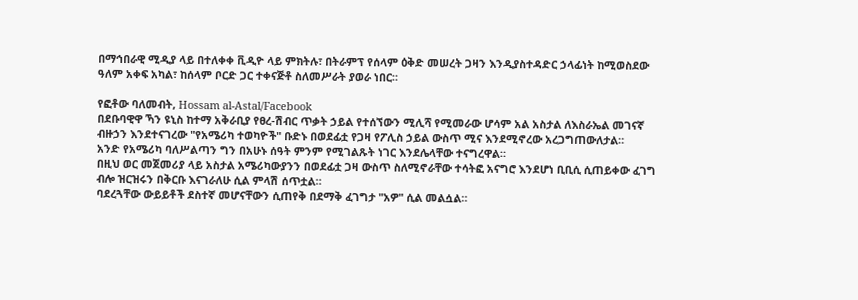በማኅበራዊ ሚዲያ ላይ በተለቀቀ ቪዲዮ ላይ ምክትሉ፣ በትራምፕ የሰላም ዕቅድ መሠረት ጋዛን እንዲያስተዳድር ኃላፊነት ከሚወስደው ዓለም አቀፍ አካል፣ ከሰላም ቦርድ ጋር ተቀናጅቶ ስለመሥራት ያወራ ነበር።

የፎቶው ባለመብት, Hossam al-Astal/Facebook
በደቡባዊዋ ኻን ዩኒስ ከተማ አቅራቢያ የፀረ-ሽብር ጥቃት ኃይል የተሰኘውን ሚሊሻ የሚመራው ሆሳም አል አስታል ለእስራኤል መገናኛ ብዙኃን እንደተናገረው "የአሜሪካ ተወካዮች" ቡድኑ በወደፊቷ የጋዛ የፖሊስ ኃይል ውስጥ ሚና እንደሚኖረው አረጋግጠውለታል።
አንድ የአሜሪካ ባለሥልጣን ግን በአሁኑ ሰዓት ምንም የሚገልጹት ነገር እንደሌላቸው ተናግረዋል።
በዚህ ወር መጀመሪያ ላይ አስታል አሜሪካውያንን በወደፊቷ ጋዛ ውስጥ ስለሚኖራቸው ተሳትፎ አናግሮ እንደሆነ ቢቢሲ ሲጠይቀው ፈገግ ብሎ ዝርዝሩን በቅርቡ እናገራለሁ ሲል ምላሽ ሰጥቷል።
ባደረጓቸው ውይይቶች ደስተኛ መሆናቸውን ሲጠየቅ በደማቅ ፈገግታ "አዎ" ሲል መልሷል።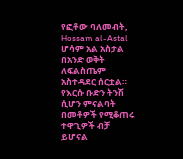የፎቶው ባለመብት, Hossam al-Astal
ሆሳም አል አስታል በአንድ ወቅት ለፍልስጤም አስተዳደር ሰርቷል። የእርሱ ቡድን ትንሽ ሲሆን ምናልባት በመቶዎች የሚቆጠሩ ተዋጊዎች ብቻ ይሆናል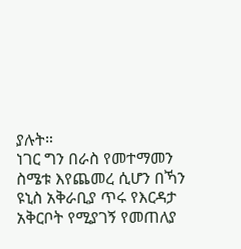ያሉት።
ነገር ግን በራስ የመተማመን ስሜቱ እየጨመረ ሲሆን በኻን ዩኒስ አቅራቢያ ጥሩ የእርዳታ አቅርቦት የሚያገኝ የመጠለያ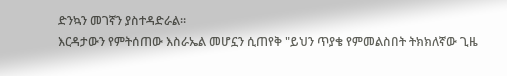ድንኳን መገኛን ያስተዳድራል።
እርዳታውን የምትሰጠው እስራኤል መሆኗን ሲጠየቅ "ይህን ጥያቄ የምመልስበት ትክክለኛው ጊዜ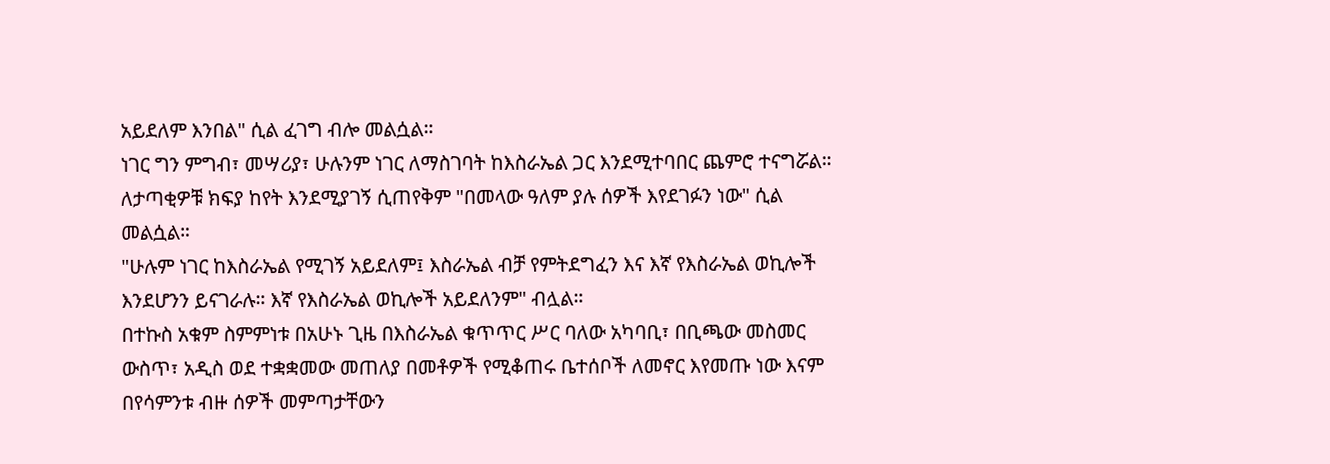አይደለም እንበል" ሲል ፈገግ ብሎ መልሷል።
ነገር ግን ምግብ፣ መሣሪያ፣ ሁሉንም ነገር ለማስገባት ከእስራኤል ጋር እንደሚተባበር ጨምሮ ተናግሯል።
ለታጣቂዎቹ ክፍያ ከየት እንደሚያገኝ ሲጠየቅም "በመላው ዓለም ያሉ ሰዎች እየደገፉን ነው" ሲል መልሷል።
"ሁሉም ነገር ከእስራኤል የሚገኝ አይደለም፤ እስራኤል ብቻ የምትደግፈን እና እኛ የእስራኤል ወኪሎች እንደሆንን ይናገራሉ። እኛ የእስራኤል ወኪሎች አይደለንም" ብሏል።
በተኩስ አቁም ስምምነቱ በአሁኑ ጊዜ በእስራኤል ቁጥጥር ሥር ባለው አካባቢ፣ በቢጫው መስመር ውስጥ፣ አዲስ ወደ ተቋቋመው መጠለያ በመቶዎች የሚቆጠሩ ቤተሰቦች ለመኖር እየመጡ ነው እናም በየሳምንቱ ብዙ ሰዎች መምጣታቸውን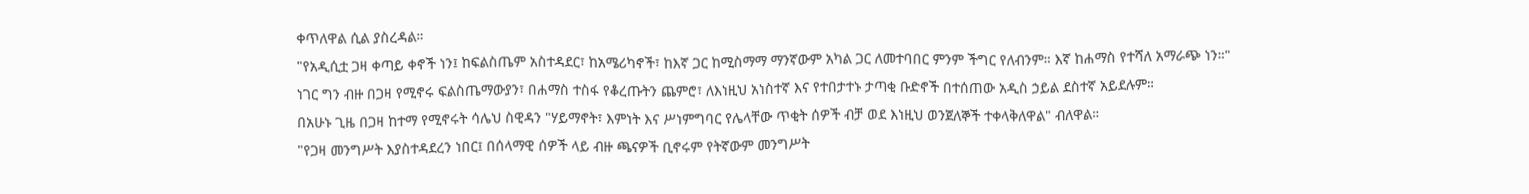ቀጥለዋል ሲል ያስረዳል።
"የአዲሲቷ ጋዛ ቀጣይ ቀኖች ነን፤ ከፍልስጤም አስተዳደር፣ ከአሜሪካኖች፣ ከእኛ ጋር ከሚስማማ ማንኛውም አካል ጋር ለመተባበር ምንም ችግር የለብንም። እኛ ከሐማስ የተሻለ አማራጭ ነን።"
ነገር ግን ብዙ በጋዛ የሚኖሩ ፍልስጤማውያን፣ በሐማስ ተስፋ የቆረጡትን ጨምሮ፣ ለእነዚህ አነስተኛ እና የተበታተኑ ታጣቂ ቡድኖች በተሰጠው አዲስ ኃይል ደስተኛ አይደሉም።
በአሁኑ ጊዜ በጋዛ ከተማ የሚኖሩት ሳሌህ ስዊዳን "ሃይማኖት፣ እምነት እና ሥነምግባር የሌላቸው ጥቂት ሰዎች ብቻ ወደ እነዚህ ወንጀለኞች ተቀላቅለዋል" ብለዋል።
"የጋዛ መንግሥት እያስተዳደረን ነበር፤ በሰላማዊ ሰዎች ላይ ብዙ ጫናዎች ቢኖሩም የትኛውም መንግሥት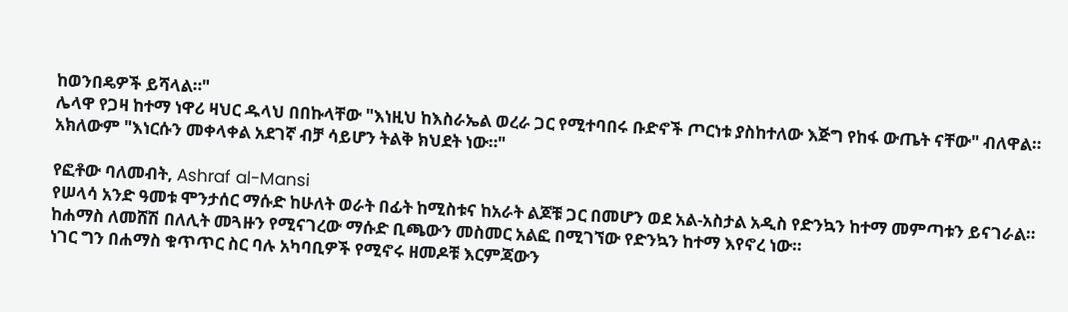ከወንበዴዎች ይሻላል።"
ሌላዋ የጋዛ ከተማ ነዋሪ ዛህር ዱላህ በበኩላቸው "እነዚህ ከእስራኤል ወረራ ጋር የሚተባበሩ ቡድኖች ጦርነቱ ያስከተለው እጅግ የከፋ ውጤት ናቸው" ብለዋል።
አክለውም "እነርሱን መቀላቀል አደገኛ ብቻ ሳይሆን ትልቅ ክህደት ነው።"

የፎቶው ባለመብት, Ashraf al-Mansi
የሠላሳ አንድ ዓመቱ ሞንታሰር ማሱድ ከሁለት ወራት በፊት ከሚስቱና ከአራት ልጆቹ ጋር በመሆን ወደ አል-አስታል አዲስ የድንኳን ከተማ መምጣቱን ይናገራል።
ከሐማስ ለመሸሽ በለሊት መጓዙን የሚናገረው ማሱድ ቢጫውን መስመር አልፎ በሚገኘው የድንኳን ከተማ እየኖረ ነው።
ነገር ግን በሐማስ ቁጥጥር ስር ባሉ አካባቢዎች የሚኖሩ ዘመዶቹ እርምጃውን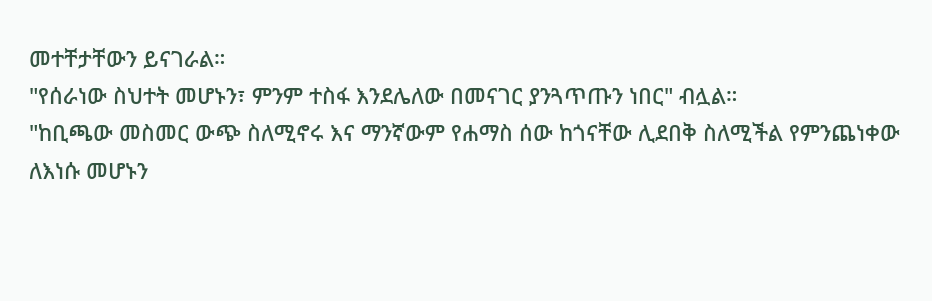መተቸታቸውን ይናገራል።
"የሰራነው ስህተት መሆኑን፣ ምንም ተስፋ እንደሌለው በመናገር ያንጓጥጡን ነበር" ብሏል።
"ከቢጫው መስመር ውጭ ስለሚኖሩ እና ማንኛውም የሐማስ ሰው ከጎናቸው ሊደበቅ ስለሚችል የምንጨነቀው ለእነሱ መሆኑን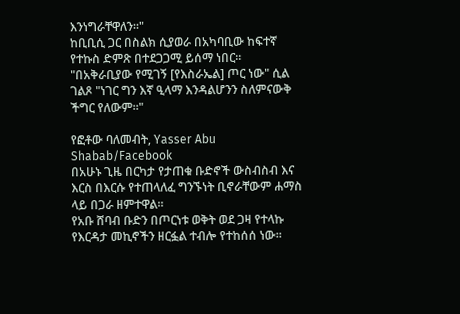እንነግራቸዋለን።"
ከቢቢሲ ጋር በስልክ ሲያወራ በአካባቢው ከፍተኛ የተኩስ ድምጽ በተደጋጋሚ ይሰማ ነበር።
"በአቅራቢያው የሚገኝ [የእስራኤል] ጦር ነው" ሲል ገልጾ "ነገር ግን እኛ ዒላማ እንዳልሆንን ስለምናውቅ ችግር የለውም።"

የፎቶው ባለመብት, Yasser Abu Shabab/Facebook
በአሁኑ ጊዜ በርካታ የታጠቁ ቡድኖች ውስብስብ እና እርስ በእርሱ የተጠላለፈ ግንኙነት ቢኖራቸውም ሐማስ ላይ በጋራ ዘምተዋል።
የአቡ ሸባብ ቡድን በጦርነቱ ወቅት ወደ ጋዛ የተላኩ የእርዳታ መኪኖችን ዘርፏል ተብሎ የተከሰሰ ነው።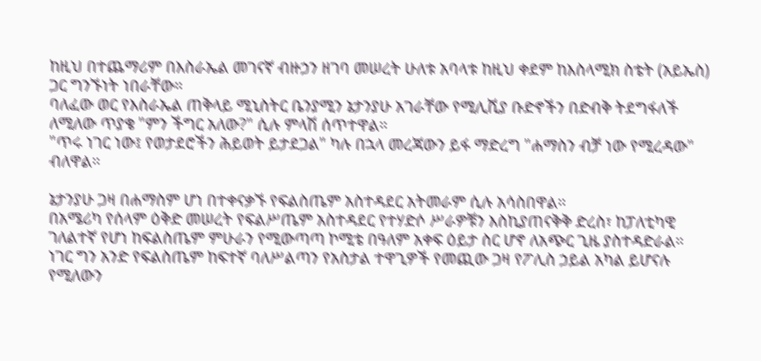ከዚህ በተጨማሪም በእስራኤል መገናኛ ብዙኃን ዘገባ መሠረት ሁለቱ አባላቱ ከዚህ ቀደም ከእስላሚክ ስቴት (አይኤስ) ጋር ግንኙነት ነበራቸው።
ባለፈው ወር የእስራኤል ጠቅላይ ሚኒስትር ቤንያሚን ኔታንያሁ አገራቸው የሚሊሺያ ቡድኖችን በድብቅ ትደግፋለች ለሚለው ጥያቄ "ምን ችግር አለው?" ሲሉ ምላሽ ሰጥተዋል።
"ጥሩ ነገር ነው፤ የወታደሮችን ሕይወት ይታደጋል" ካሉ በኋላ መረጃውን ይፋ ማድረግ "ሐማስን ብቻ ነው የሚረዳው" ብለዋል።

ኔታንያሁ ጋዛ በሐማስም ሆነ በተቀናቃኙ የፍልስጤም አስተዳደር አትመራም ሲሉ አሳስበዋል።
በአሜሪካ የሰላም ዕቅድ መሠረት የፍልሥጤም አስተዳደር የተሃድሶ ሥራዎቹን እስኪያጠናቅቅ ድረስ፣ ከፓለቲካዊ ገለልተኛ የሆነ ከፍልስጤም ምሁራን የሚውጣጣ ኮሚቴ በዓለም አቀፍ ዕይታ ስር ሆኖ ለአጭር ጊዜ ያስተዳድራል።
ነገር ግን አንድ የፍልስጤም ከፍተኛ ባለሥልጣን የአስታል ተዋጊዎች የመጪው ጋዛ የፖሊስ ኃይል አካል ይሆናሉ የሚለውን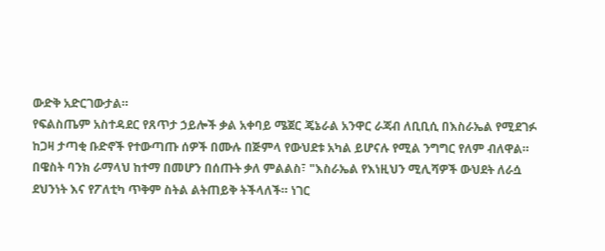ውድቅ አድርገውታል።
የፍልስጤም አስተዳደር የጸጥታ ኃይሎች ቃል አቀባይ ሜጀር ጄኔራል አንዋር ራጃብ ለቢቢሲ በእስራኤል የሚደገፉ ከጋዛ ታጣቂ ቡድኖች የተውጣጡ ሰዎች በሙሉ በጅምላ የውህደቱ አካል ይሆናሉ የሚል ንግግር የለም ብለዋል።
በዌስት ባንክ ራማላህ ከተማ በመሆን በሰጡት ቃለ ምልልስ፣ "እስራኤል የእነዚህን ሚሊሻዎች ውህደት ለራሷ ደህንነት እና የፖለቲካ ጥቅም ስትል ልትጠይቅ ትችላለች። ነገር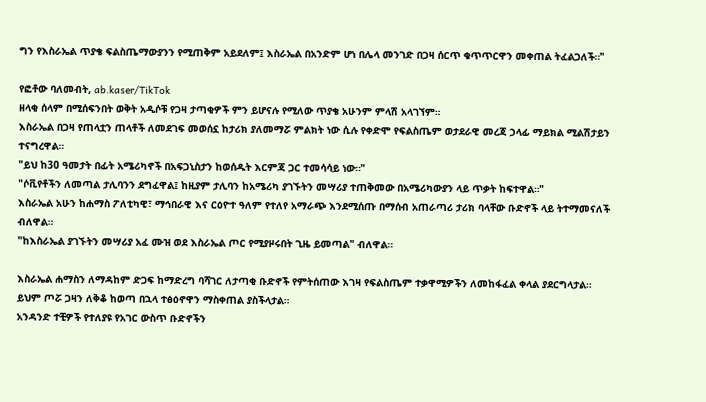ግን የእስራኤል ጥያቄ ፍልስጤማውያንን የሚጠቅም አይደለም፤ እስራኤል በአንድም ሆነ በሌላ መንገድ በጋዛ ሰርጥ ቁጥጥርዋን መቀጠል ትፈልጋለች።"

የፎቶው ባለመብት, ab.kaser/TikTok
ዘላቂ ሰላም በሚሰፍንበት ወቅት አዲሶቹ የጋዛ ታጣቂዎች ምን ይሆናሉ የሚለው ጥያቄ አሁንም ምላሽ አላገኘም።
እስራኤል በጋዛ የጠላቷን ጠላቶች ለመደገፍ መወሰኗ ከታሪክ ያለመማሯ ምልክት ነው ሲሉ የቀድሞ የፍልስጤም ወታደራዊ መረጃ ኃላፊ ማይክል ሚልሽታይን ተናግረዋል።
"ይህ ከ30 ዓመታት በፊት አሜሪካኖች በአፍጋኒስታን ከወሰዱት እርምጃ ጋር ተመሳሳይ ነው።"
"ሶቪየቶችን ለመጣል ታሊባንን ደግፈዋል፤ ከዚያም ታሊባን ከአሜሪካ ያገኙትን መሣሪያ ተጠቅመው በአሜሪካውያን ላይ ጥቃት ከፍተዋል።"
እስራኤል አሁን ከሐማስ ፖለቲካዊ፣ ማኅበራዊ እና ርዕዮተ ዓለም የተለየ አማራጭ እንደሚሰጡ በማሰብ አጠራጣሪ ታሪክ ባላቸው ቡድኖች ላይ ትተማመናለች ብለዋል።
"ከእስራኤል ያገኙትን መሣሪያ አፈ ሙዝ ወደ እስራኤል ጦር የሚያዞሩበት ጊዜ ይመጣል" ብለዋል።

እስራኤል ሐማስን ለማዳከም ድጋፍ ከማድረግ ባሻገር ለታጣቂ ቡድኖች የምትሰጠው እገዛ የፍልስጤም ተቃዋሚዎችን ለመከፋፈል ቀላል ያደርግላታል።
ይህም ጦሯ ጋዛን ለቅቆ ከወጣ በኋላ ተፅዕኖዋን ማስቀጠል ያስችላታል።
አንዳንድ ተቺዎች የተለያዩ የአገር ውስጥ ቡድኖችን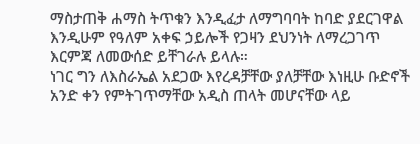ማስታጠቅ ሐማስ ትጥቁን እንዲፈታ ለማግባባት ከባድ ያደርገዋል እንዲሁም የዓለም አቀፍ ኃይሎች የጋዛን ደህንነት ለማረጋገጥ እርምጃ ለመውሰድ ይቸገራሉ ይላሉ።
ነገር ግን ለእስራኤል አደጋው እየረዳቻቸው ያለቻቸው እነዚሁ ቡድኖች አንድ ቀን የምትገጥማቸው አዲስ ጠላት መሆናቸው ላይ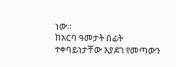ነው።
ከአርባ ዓመታት በፊት ተቀባይነታቸው እያደገ የመጣውን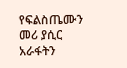የፍልስጤሙን መሪ ያሲር አራፋትን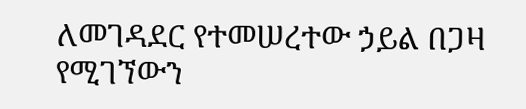ለመገዳደር የተመሠረተው ኃይል በጋዛ የሚገኘውን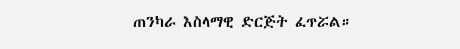ጠንካራ እስላማዊ ድርጅት ፈጥሯል።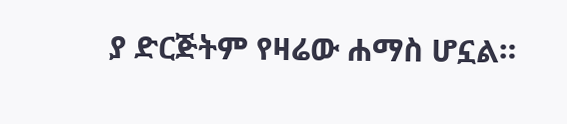ያ ድርጅትም የዛሬው ሐማስ ሆኗል።